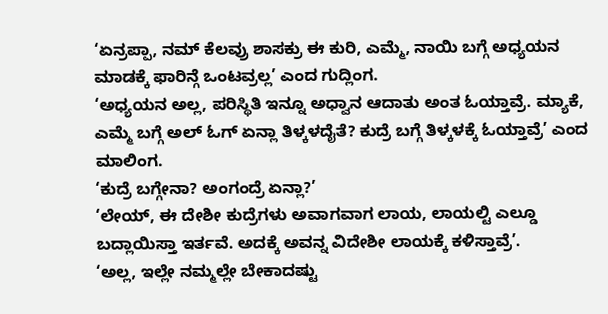‘ಏನ್ರಪ್ಪಾ, ನಮ್ ಕೆಲವ್ರು ಶಾಸಕ್ರು ಈ ಕುರಿ, ಎಮ್ಮೆ, ನಾಯಿ ಬಗ್ಗೆ ಅಧ್ಯಯನ ಮಾಡಕ್ಕೆ ಫಾರಿನ್ಗೆ ಒಂಟವ್ರಲ್ಲ’ ಎಂದ ಗುದ್ಲಿಂಗ.
‘ಅಧ್ಯಯನ ಅಲ್ಲ, ಪರಿಸ್ಥಿತಿ ಇನ್ನೂ ಅಧ್ವಾನ ಆದಾತು ಅಂತ ಓಯ್ತಾವ್ರೆ. ಮ್ಯಾಕೆ, ಎಮ್ಮೆ ಬಗ್ಗೆ ಅಲ್ ಓಗ್ ಏನ್ಲಾ ತಿಳ್ಕಳದೈತೆ? ಕುದ್ರೆ ಬಗ್ಗೆ ತಿಳ್ಕಳಕ್ಕೆ ಓಯ್ತಾವ್ರೆ’ ಎಂದ ಮಾಲಿಂಗ.
‘ಕುದ್ರೆ ಬಗ್ಗೇನಾ? ಅಂಗಂದ್ರೆ ಏನ್ಲಾ?’
‘ಲೇಯ್, ಈ ದೇಶೀ ಕುದ್ರೆಗಳು ಅವಾಗವಾಗ ಲಾಯ, ಲಾಯಲ್ಟಿ ಎಲ್ಡೂ ಬದ್ಲಾಯಿಸ್ತಾ ಇರ್ತವೆ. ಅದಕ್ಕೆ ಅವನ್ನ ವಿದೇಶೀ ಲಾಯಕ್ಕೆ ಕಳಿಸ್ತಾವ್ರೆ’.
‘ಅಲ್ಲ, ಇಲ್ಲೇ ನಮ್ಮಲ್ಲೇ ಬೇಕಾದಷ್ಟು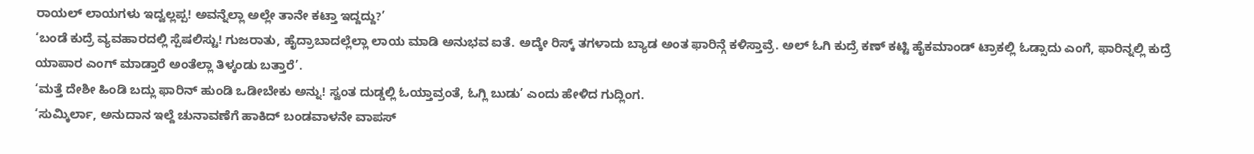ರಾಯಲ್ ಲಾಯಗಳು ಇದ್ವಲ್ಲಪ್ಪ! ಅವನ್ನೆಲ್ಲಾ ಅಲ್ಲೇ ತಾನೇ ಕಟ್ತಾ ಇದ್ದದ್ದು?’
‘ಬಂಡೆ ಕುದ್ರೆ ವ್ಯವಹಾರದಲ್ಲಿ ಸ್ಪೆಷಲಿಸ್ಟು! ಗುಜರಾತು, ಹೈದ್ರಾಬಾದಲ್ಲೆಲ್ಲಾ ಲಾಯ ಮಾಡಿ ಅನುಭವ ಐತೆ. ಅದ್ಕೇ ರಿಸ್ಕ್ ತಗಳಾದು ಬ್ಯಾಡ ಅಂತ ಫಾರಿನ್ಗೆ ಕಳಿಸ್ತಾವ್ರೆ. ಅಲ್ ಓಗಿ ಕುದ್ರೆ ಕಣ್ ಕಟ್ಟಿ ಹೈಕಮಾಂಡ್ ಟ್ರಾಕಲ್ಲಿ ಓಡ್ಸಾದು ಎಂಗೆ, ಫಾರಿನ್ನಲ್ಲಿ ಕುದ್ರೆ ಯಾಪಾರ ಎಂಗ್ ಮಾಡ್ತಾರೆ ಅಂತೆಲ್ಲಾ ತಿಳ್ಕಂಡು ಬತ್ತಾರೆ’.
‘ಮತ್ತೆ ದೇಶೀ ಹಿಂಡಿ ಬದ್ಲು ಫಾರಿನ್ ಹುಂಡಿ ಒಡೀಬೇಕು ಅನ್ನು! ಸ್ವಂತ ದುಡ್ಡಲ್ಲಿ ಓಯ್ತಾವ್ರಂತೆ, ಓಗ್ಲಿ ಬುಡು’ ಎಂದು ಹೇಳಿದ ಗುದ್ಲಿಂಗ.
‘ಸುಮ್ಕಿರ್ಲಾ, ಅನುದಾನ ಇಲ್ದೆ ಚುನಾವಣೆಗೆ ಹಾಕಿದ್ ಬಂಡವಾಳನೇ ವಾಪಸ್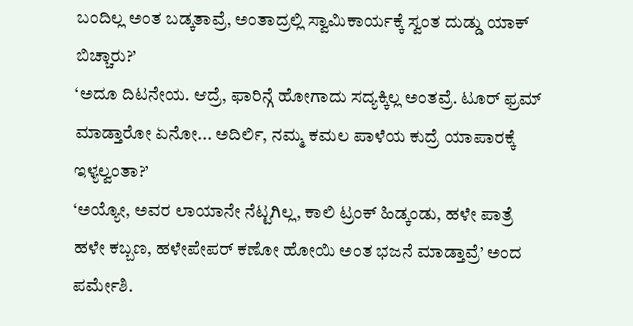ಬಂದಿಲ್ಲ ಅಂತ ಬಡ್ಕತಾವ್ರೆ, ಅಂತಾದ್ರಲ್ಲಿ ಸ್ವಾಮಿಕಾರ್ಯಕ್ಕೆ ಸ್ವಂತ ದುಡ್ಡು ಯಾಕ್ ಬಿಚ್ಚಾರು?’
‘ಅದೂ ದಿಟನೇಯ. ಆದ್ರೆ, ಫಾರಿನ್ಗೆ ಹೋಗಾದು ಸದ್ಯಕ್ಕಿಲ್ಲ ಅಂತವ್ರೆ. ಟೂರ್ ಫ್ರಮ್ ಮಾಡ್ತಾರೋ ಏನೋ... ಅದಿರ್ಲಿ, ನಮ್ಮ ಕಮಲ ಪಾಳೆಯ ಕುದ್ರೆ ಯಾಪಾರಕ್ಕೆ ಇಳ್ಯಲ್ವಂತಾ?’
‘ಅಯ್ಯೋ, ಅವರ ಲಾಯಾನೇ ನೆಟ್ಟಗಿಲ್ಲ, ಕಾಲಿ ಟ್ರಂಕ್ ಹಿಡ್ಕಂಡು, ಹಳೇ ಪಾತ್ರೆ ಹಳೇ ಕಬ್ಬಣ, ಹಳೇಪೇಪರ್ ಕಣೋ ಹೋಯಿ ಅಂತ ಭಜನೆ ಮಾಡ್ತಾವ್ರೆ’ ಅಂದ ಪರ್ಮೇಶಿ.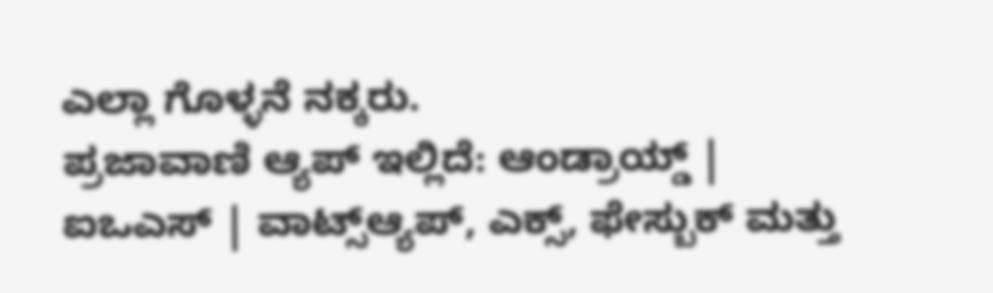ಎಲ್ಲಾ ಗೊಳ್ಳನೆ ನಕ್ಕರು.
ಪ್ರಜಾವಾಣಿ ಆ್ಯಪ್ ಇಲ್ಲಿದೆ: ಆಂಡ್ರಾಯ್ಡ್ | ಐಒಎಸ್ | ವಾಟ್ಸ್ಆ್ಯಪ್, ಎಕ್ಸ್, ಫೇಸ್ಬುಕ್ ಮತ್ತು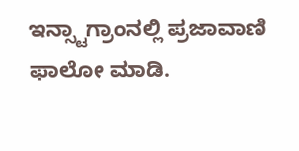ಇನ್ಸ್ಟಾಗ್ರಾಂನಲ್ಲಿ ಪ್ರಜಾವಾಣಿ ಫಾಲೋ ಮಾಡಿ.